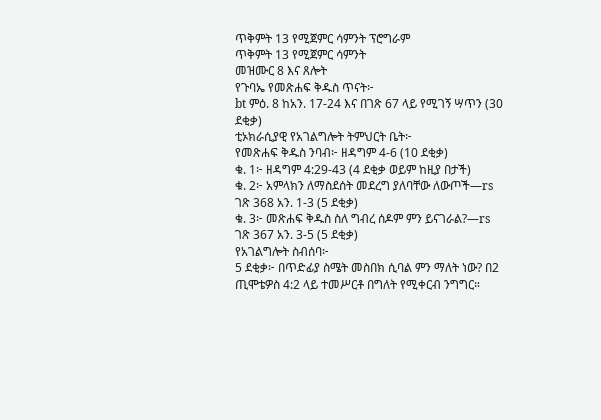ጥቅምት 13 የሚጀምር ሳምንት ፕሮግራም
ጥቅምት 13 የሚጀምር ሳምንት
መዝሙር 8 እና ጸሎት
የጉባኤ የመጽሐፍ ቅዱስ ጥናት፦
bt ምዕ. 8 ከአን. 17-24 እና በገጽ 67 ላይ የሚገኝ ሣጥን (30 ደቂቃ)
ቲኦክራሲያዊ የአገልግሎት ትምህርት ቤት፦
የመጽሐፍ ቅዱስ ንባብ፦ ዘዳግም 4-6 (10 ደቂቃ)
ቁ. 1፦ ዘዳግም 4:29-43 (4 ደቂቃ ወይም ከዚያ በታች)
ቁ. 2፦ አምላክን ለማስደሰት መደረግ ያለባቸው ለውጦች—rs ገጽ 368 አን. 1-3 (5 ደቂቃ)
ቁ. 3፦ መጽሐፍ ቅዱስ ስለ ግብረ ሰዶም ምን ይናገራል?—rs ገጽ 367 አን. 3-5 (5 ደቂቃ)
የአገልግሎት ስብሰባ፦
5 ደቂቃ፦ በጥድፊያ ስሜት መስበክ ሲባል ምን ማለት ነው? በ2 ጢሞቴዎስ 4:2 ላይ ተመሥርቶ በግለት የሚቀርብ ንግግር።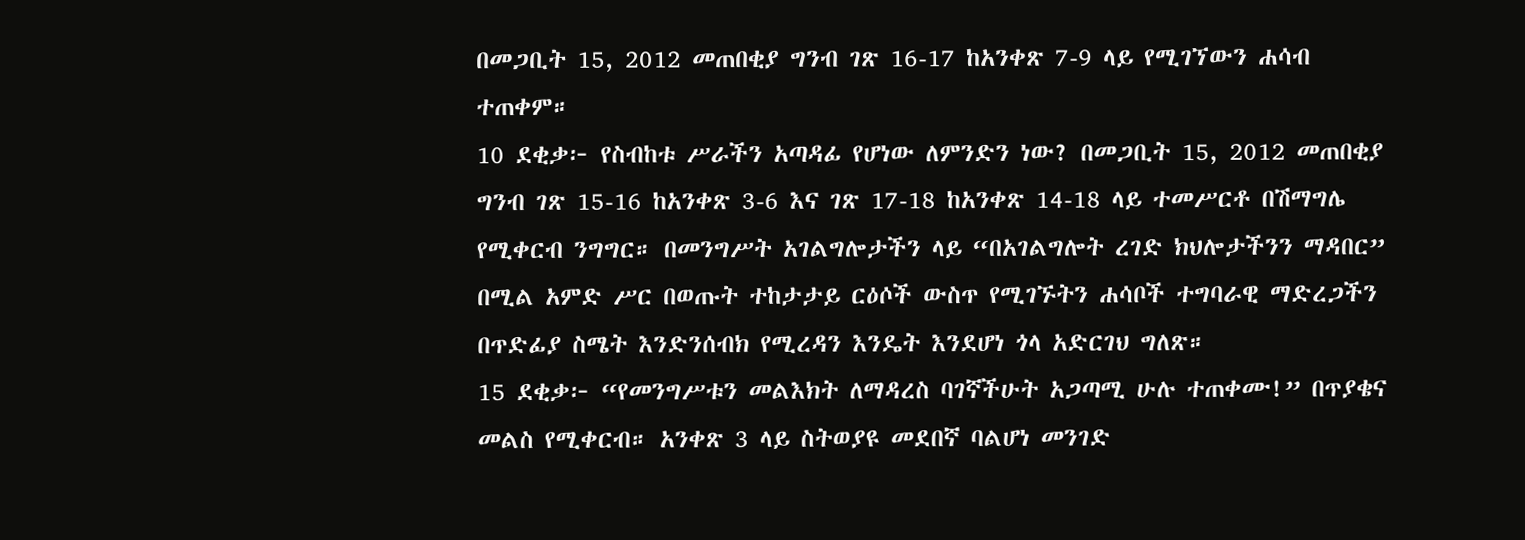በመጋቢት 15, 2012 መጠበቂያ ግንብ ገጽ 16-17 ከአንቀጽ 7-9 ላይ የሚገኘውን ሐሳብ ተጠቀም።
10 ደቂቃ፦ የስብከቱ ሥራችን አጣዳፊ የሆነው ለምንድን ነው? በመጋቢት 15, 2012 መጠበቂያ ግንብ ገጽ 15-16 ከአንቀጽ 3-6 እና ገጽ 17-18 ከአንቀጽ 14-18 ላይ ተመሥርቶ በሽማግሌ የሚቀርብ ንግግር። በመንግሥት አገልግሎታችን ላይ “በአገልግሎት ረገድ ክህሎታችንን ማዳበር” በሚል አምድ ሥር በወጡት ተከታታይ ርዕሶች ውስጥ የሚገኙትን ሐሳቦች ተግባራዊ ማድረጋችን በጥድፊያ ስሜት እንድንሰብክ የሚረዳን እንዴት እንደሆነ ጎላ አድርገህ ግለጽ።
15 ደቂቃ፦ “የመንግሥቱን መልእክት ለማዳረስ ባገኛችሁት አጋጣሚ ሁሉ ተጠቀሙ!” በጥያቄና መልስ የሚቀርብ። አንቀጽ 3 ላይ ስትወያዩ መደበኛ ባልሆነ መንገድ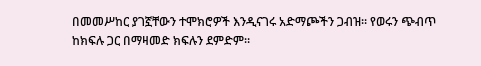በመመሥከር ያገኟቸውን ተሞክሮዎች እንዲናገሩ አድማጮችን ጋብዝ። የወሩን ጭብጥ ከክፍሉ ጋር በማዛመድ ክፍሉን ደምድም።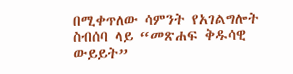በሚቀጥለው ሳምንት የአገልግሎት ስብሰባ ላይ “መጽሐፍ ቅዱሳዊ ውይይት”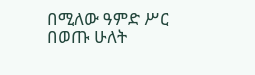በሚለው ዓምድ ሥር በወጡ ሁለት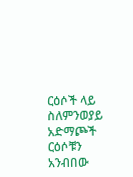ርዕሶች ላይ ስለምንወያይ አድማጮች ርዕሶቹን አንብበው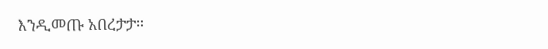እንዲመጡ አበረታታ።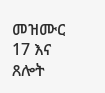መዝሙር 17 እና ጸሎት